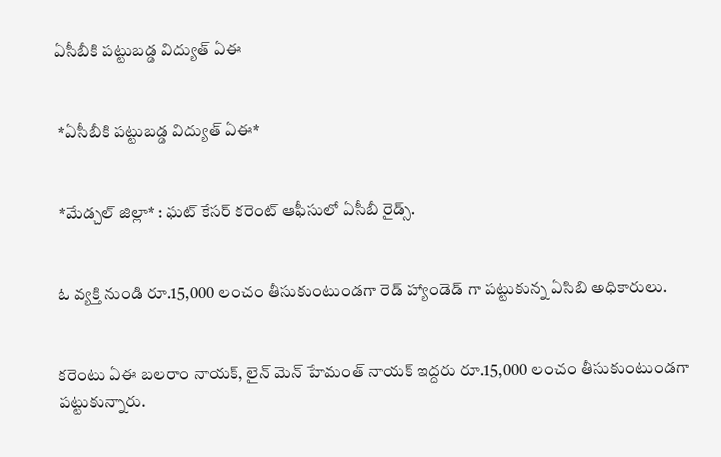ఏసీబీకి పట్టుబడ్డ విద్యుత్ ఏఈ


 *ఏసీబీకి పట్టుబడ్డ విద్యుత్ ఏఈ*


 *మేడ్చల్ జిల్లా* : ఘట్ కేసర్ కరెంట్ ఆఫీసులో ఏసీబీ రైడ్స్.


ఓ వ్యక్తి నుండి రూ.15,000 లంచం తీసుకుంటుండగా రెడ్ హ్యాండెడ్ గా పట్టుకున్న ఏసిబి అధికారులు.


కరెంటు ఏఈ బలరాం నాయక్, లైన్ మెన్ హేమంత్ నాయక్ ఇద్దరు రూ.15,000 లంచం తీసుకుంటుండగా పట్టుకున్నారు.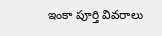ఇంకా పూర్తి వివరాలు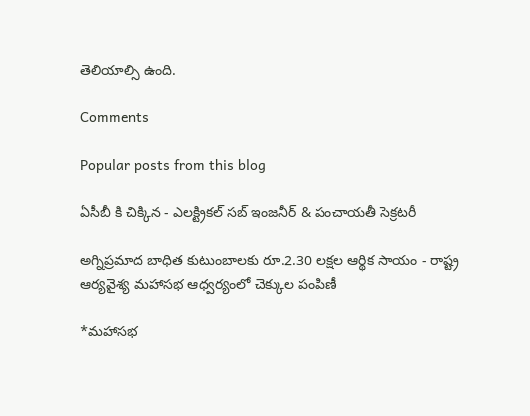తెలియాల్సి ఉంది.

Comments

Popular posts from this blog

ఏసీబీ కి చిక్కిన - ఎలక్ట్రికల్ సబ్ ఇంజనీర్ & పంచాయతీ సెక్రటరీ

అగ్నిప్రమాద బాధిత కుటుంబాలకు రూ.2.30 లక్షల ఆర్థిక సాయం - రాష్ట్ర ఆర్యవైశ్య మహాసభ ఆధ్వర్యంలో చెక్కుల పంపిణీ

*మహాసభ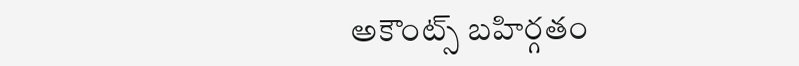అకౌంట్స్ బహిర్గతం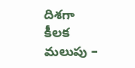దిశగా కీలక మలుపు –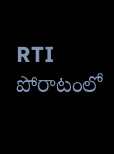RTI పోరాటంలో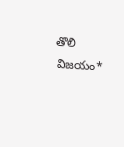తొలి విజయం*